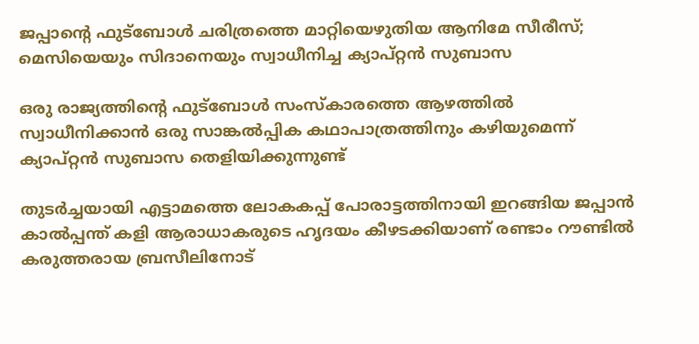ജപ്പാൻ്റെ ഫുട്ബോൾ ചരിത്രത്തെ മാറ്റിയെഴുതിയ ആനിമേ സീരീസ്; മെസിയെയും സിദാനെയും സ്വാധീനിച്ച ക്യാപ്റ്റൻ സുബാസ

ഒരു രാജ്യത്തിന്റെ ഫുട്ബോൾ സംസ്കാരത്തെ ആഴത്തിൽ സ്വാധീനിക്കാൻ ഒരു സാങ്കൽപ്പിക കഥാപാത്രത്തിനും കഴിയുമെന്ന് ക്യാപ്റ്റൻ സുബാസ തെളിയിക്കുന്നുണ്ട്

തുടർച്ചയായി എട്ടാമത്തെ ലോകകപ്പ് പോരാട്ടത്തിനായി ഇറങ്ങിയ ജപ്പാൻ കാൽപ്പന്ത് കളി ആരാധാകരുടെ ഹൃദയം കീഴടക്കിയാണ് രണ്ടാം റൗണ്ടിൽ കരുത്തരായ ബ്രസീലിനോട്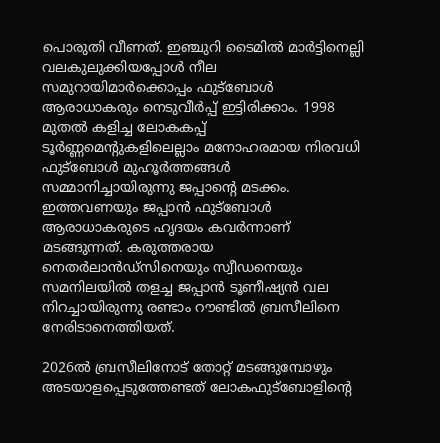പൊരുതി വീണത്. ഇഞ്ചുറി ടൈമിൽ മാ‍ർട്ടിനെല്ലി വലകുലുക്കിയപ്പോൾ നീല സമുറായിമാർക്കൊപ്പം ഫുട്ബോൾ ആരാധാകരും നെടുവീർപ്പ് ഇട്ടിരിക്കാം. 1998 മുതൽ കളിച്ച ലോകകപ്പ് ടൂർണ്ണമെൻ്റുകളിലെല്ലാം മനോഹരമായ നിരവധി ഫുട്ബോൾ മുഹൂർത്തങ്ങൾ സമ്മാനിച്ചായിരുന്നു ജപ്പാൻ്റെ മടക്കം. ഇത്തവണയും ജപ്പാൻ ഫുട്ബോൾ ആരാധാകരുടെ ഹൃദയം കവർന്നാണ് മടങ്ങുന്നത്. കരുത്തരായ നെതർലാൻഡ്സിനെയും സ്വീഡനെയും സമനിലയിൽ തളച്ച ജപ്പാൻ ടൂണീഷ്യൻ വല നിറച്ചായിരുന്നു രണ്ടാം റൗണ്ടിൽ ബ്രസീലിനെ നേരിടാനെത്തിയത്.

2026ൽ ബ്രസീലിനോട് തോറ്റ് മടങ്ങുമ്പോഴും അടയാളപ്പെടുത്തേണ്ടത് ലോകഫുട്ബോളിൻ്റെ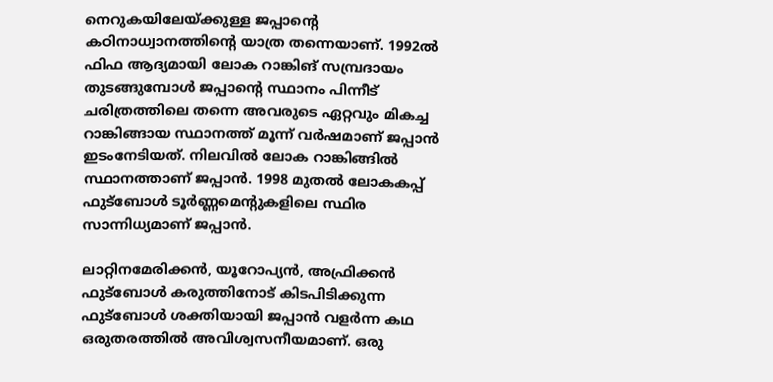നെറുകയിലേയ്ക്കുള്ള ജപ്പാൻ്റെ കഠിനാധ്വാനത്തിൻ്റെ യാത്ര തന്നെയാണ്. 1992ൽ ഫിഫ ആദ്യമായി ലോക റാങ്കിങ് സമ്പ്രദായം തുടങ്ങുമ്പോൾ ജപ്പാൻ്റെ സ്ഥാനം പിന്നീട് ചരിത്രത്തിലെ തന്നെ അവരുടെ ഏറ്റവും മികച്ച റാങ്കിങ്ങായ സ്ഥാനത്ത് മൂന്ന് വർഷമാണ് ജപ്പാൻ ഇടംനേടിയത്. നിലവിൽ ലോക റാങ്കിങ്ങിൽ സ്ഥാനത്താണ് ജപ്പാൻ. 1998 മുതൽ ലോകകപ്പ് ഫുട്ബോൾ ടൂർണ്ണമെൻ്റുകളിലെ സ്ഥിര സാന്നിധ്യമാണ് ജപ്പാൻ.

ലാറ്റിനമേരിക്കൻ, യൂറോപ്യൻ, അഫ്രിക്കൻ ഫുട്ബോൾ കരുത്തിനോട് കിടപിടിക്കുന്ന ഫുട്ബോൾ ശക്തിയായി ജപ്പാൻ വളർന്ന കഥ ഒരുതരത്തിൽ അവിശ്വസനീയമാണ്. ഒരു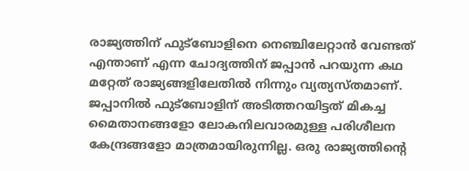രാജ്യത്തിന് ഫുട്ബോളിനെ നെഞ്ചിലേറ്റാൻ വേണ്ടത് എന്താണ് എന്ന ചോദ്യത്തിന് ജപ്പാൻ പറയുന്ന കഥ മറ്റേത് രാജ്യങ്ങളിലേതിൽ നിന്നും വ്യത്യസ്തമാണ്. ജപ്പാനിൽ ഫുട്ബോളിന് അടിത്തറയിട്ടത് മികച്ച മൈതാനങ്ങളോ ലോകനിലവാരമുള്ള പരിശീലന കേന്ദ്രങ്ങളോ മാത്രമായിരുന്നില്ല. ഒരു രാജ്യത്തിന്റെ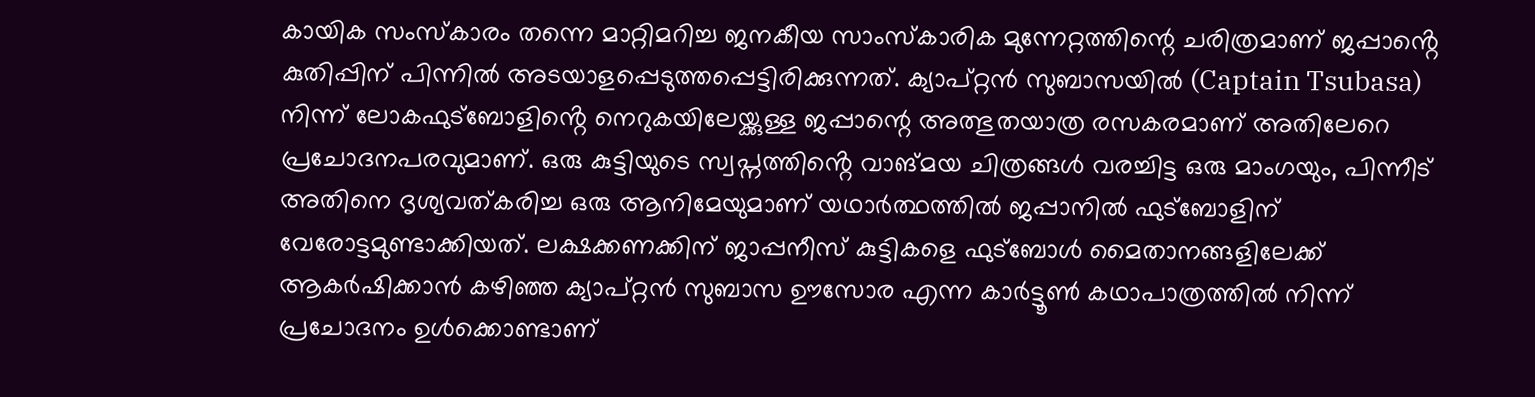കായിക സംസ്‌കാരം തന്നെ മാറ്റിമറിച്ച ജനകീയ സാംസ്കാരിക മുന്നേറ്റത്തിന്റെ ചരിത്രമാണ് ജപ്പാൻ്റെ കുതിപ്പിന് പിന്നിൽ അടയാളപ്പെടുത്തപ്പെട്ടിരിക്കുന്നത്. ക്യാപ്റ്റൻ സുബാസയിൽ (Captain Tsubasa) നിന്ന് ലോകഫുട്ബോളിൻ്റെ നെറുകയിലേയ്ക്കുള്ള ജപ്പാന്റെ അത്ഭുതയാത്ര രസകരമാണ് അതിലേറെ പ്രചോദനപരവുമാണ്. ഒരു കുട്ടിയുടെ സ്വപ്നത്തിൻ്റെ വാങ്മയ ചിത്രങ്ങൾ വരച്ചിട്ട ഒരു മാംഗയും, പിന്നീട് അതിനെ ദൃശ്യവത്കരിച്ച ഒരു ആനിമേയുമാണ് യഥാർത്ഥത്തിൽ ജപ്പാനിൽ ഫുട്ബോളിന് വേരോട്ടമുണ്ടാക്കിയത്. ലക്ഷക്കണക്കിന് ജാപ്പനീസ് കുട്ടികളെ ഫുട്ബോൾ മൈതാനങ്ങളിലേക്ക് ആകർഷിക്കാൻ കഴിഞ്ഞ ക്യാപ്റ്റൻ സുബാസ ഊസോര എന്ന കാ‍ർട്ടൂൺ കഥാപാത്രത്തിൽ നിന്ന് പ്രചോദനം ഉൾക്കൊണ്ടാണ്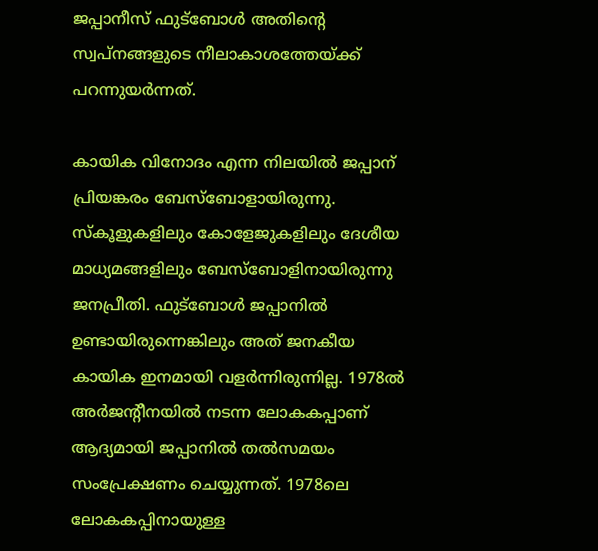ജപ്പാനീസ് ഫുട്ബോൾ അതിൻ്റെ സ്വപ്നങ്ങളുടെ നീലാകാശത്തേയ്ക്ക് പറന്നുയർന്നത്.

കായിക വിനോദം എന്ന നിലയിൽ ജപ്പാന് പ്രിയങ്കരം ബേസ്‌ബോളായിരുന്നു. സ്കൂളുകളിലും കോളേജുകളിലും ദേശീയ മാധ്യമങ്ങളിലും ബേസ്ബോളിനായിരുന്നു ജനപ്രീതി. ഫുട്ബോൾ ജപ്പാനിൽ ഉണ്ടായിരുന്നെങ്കിലും അത് ജനകീയ കായിക ഇനമായി വളർന്നിരുന്നില്ല. 1978ൽ അർജൻ്റീനയിൽ നടന്ന ലോകകപ്പാണ് ആദ്യമായി ജപ്പാനിൽ തൽസമയം സംപ്രേക്ഷണം ചെയ്യുന്നത്. 1978ലെ ലോകകപ്പിനായുള്ള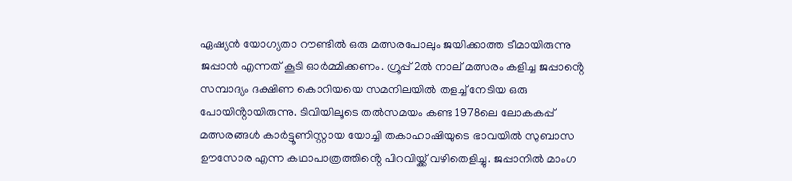ഏഷ്യൻ യോഗ്യതാ റൗണ്ടിൽ ഒരു മത്സരപോലും ജയിക്കാത്ത ടീമായിരുന്നു ജപ്പാൻ എന്നത് കൂടി ഓർമ്മിക്കണം. ഗ്രൂപ്പ് 2ൽ നാല് മത്സരം കളിച്ച ജപ്പാൻ്റെ സമ്പാദ്യം ദക്ഷിണ കൊറിയയെ സമനിലയിൽ തളച്ച് നേടിയ ഒരു പോയിൻ്റായിരുന്നു. ടിവിയിലൂടെ തൽസമയം കണ്ട 1978ലെ ലോകകപ്പ് മത്സരങ്ങൾ കാർട്ടൂണിസ്റ്റായ യോച്ചി തകാഹാഷിയുടെ ഭാവയിൽ സുബാസ ഊസോര എന്ന കഥാപാത്രത്തിൻ്റെ പിറവിയ്ക്ക് വഴിതെളിച്ചു. ജപ്പാനിൽ മാംഗ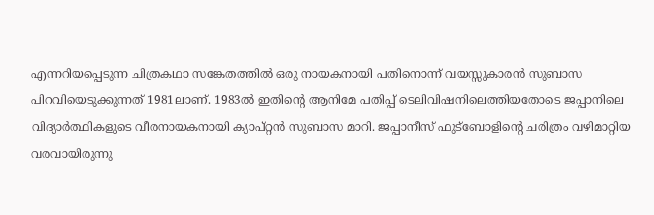എന്നറിയപ്പെടുന്ന ചിത്രകഥാ സങ്കേതത്തിൽ ഒരു നായകനായി പതിനൊന്ന് വയസ്സുകാരൻ സുബാസ പിറവിയെടുക്കുന്നത് 1981ലാണ്. 1983ൽ ഇതിൻ്റെ ആനിമേ പതിപ്പ് ടെലിവിഷനിലെത്തിയതോടെ ജപ്പാനിലെ വിദ്യാർത്ഥികളുടെ വീരനായകനായി ക്യാപ്റ്റൻ സുബാസ മാറി. ജപ്പാനീസ് ഫുട്ബോളിൻ്റെ ചരിത്രം വഴിമാറ്റിയ വരവായിരുന്നു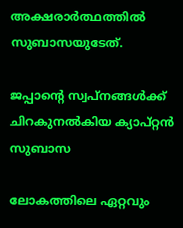അക്ഷരാ‍ർത്ഥത്തിൽ സുബാസയുടേത്.

ജപ്പാൻ്റെ സ്വപ്നങ്ങൾക്ക് ചിറകുനൽകിയ ക്യാപ്റ്റൻ സുബാസ

ലോകത്തിലെ ഏറ്റവും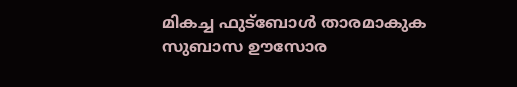മികച്ച ഫുട്ബോൾ താരമാകുക സുബാസ ഊസോര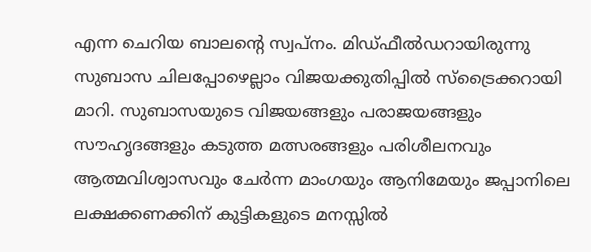എന്ന ചെറിയ ബാലന്റെ സ്വപ്നം. മിഡ്ഫീൽഡറായിരുന്നു സുബാസ ചിലപ്പോഴെല്ലാം വിജയക്കുതിപ്പിൽ സ്ട്രൈക്കറായി മാറി. സുബാസയുടെ വിജയങ്ങളും പരാജയങ്ങളും സൗഹൃദങ്ങളും കടുത്ത മത്സരങ്ങളും പരിശീലനവും ആത്മവിശ്വാസവും ചേർന്ന മാംഗയും ആനിമേയും ജപ്പാനിലെ ലക്ഷക്കണക്കിന് കുട്ടികളുടെ മനസ്സിൽ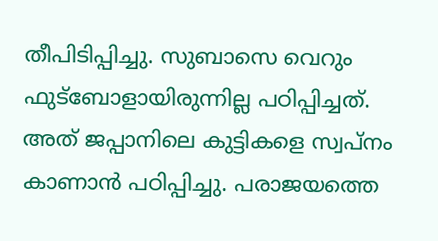തീപിടിപ്പിച്ചു. സുബാസെ വെറും ഫുട്ബോളായിരുന്നില്ല പഠിപ്പിച്ചത്. അത് ജപ്പാനിലെ കുട്ടികളെ സ്വപ്നം കാണാൻ പഠിപ്പിച്ചു. പരാജയത്തെ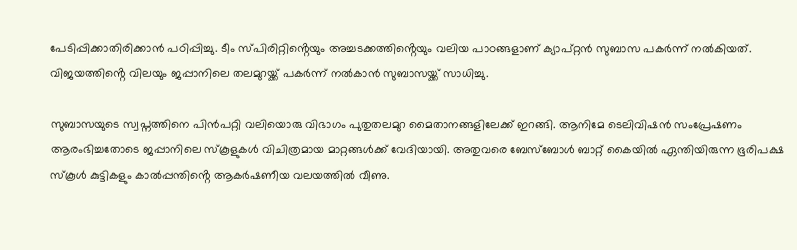പേടിപ്പിക്കാതിരിക്കാൻ പഠിപ്പിച്ചു. ടീം സ്പിരിറ്റിൻ്റെയും അച്ചടക്കത്തിൻ്റെയും വലിയ പാഠങ്ങളാണ് ക്യാപ്റ്റൻ സുബാസ പകർന്ന് നൽകിയത്. വിജയത്തിൻ്റെ വിലയും ജപ്പാനിലെ തലമുറയ്ക്ക് പകർന്ന് നൽകാൻ സുബാസയ്ക്ക് സാധിച്ചു.

സുബാസയുടെ സ്വപ്നത്തിനെ പിൻപറ്റി വലിയൊരു വിഭാഗം പുതുതലമുറ മൈതാനങ്ങളിലേക്ക് ഇറങ്ങി. ആനിമേ ടെലിവിഷൻ സംപ്രേഷണം ആരംഭിച്ചതോടെ ജപ്പാനിലെ സ്കൂളുകൾ വിചിത്രമായ മാറ്റങ്ങൾക്ക് വേദിയായി. അതുവരെ ബേസ്‌ബോൾ ബാറ്റ് കൈയിൽ ഏന്തിയിരുന്ന ഭൂരിപക്ഷ സ്കൂൾ കുട്ടികളും കാൽപ്പന്തിൻ്റെ ആകർഷണീയ വലയത്തിൽ വീണു.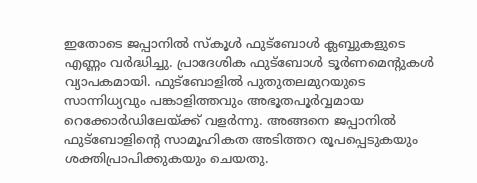ഇതോടെ ജപ്പാനിൽ സ്കൂൾ ഫുട്ബോൾ ക്ലബ്ബുകളുടെ എണ്ണം വർദ്ധിച്ചു. പ്രാദേശിക ഫുട്ബോൾ ടൂർണമെന്റുകൾ വ്യാപകമായി. ഫുട്ബോളിൽ പുതുതലമുറയുടെ സാന്നിധ്യവും പങ്കാളിത്തവും അഭൂതപൂർവ്വമായ റെക്കോർഡിലേയ്ക്ക് വളർന്നു. അങ്ങനെ ജപ്പാനിൽ ഫുട്ബോളിൻ്റെ സാമൂഹികത അടിത്തറ രൂപപ്പെടുകയും ശക്തിപ്രാപിക്കുകയും ചെയതു.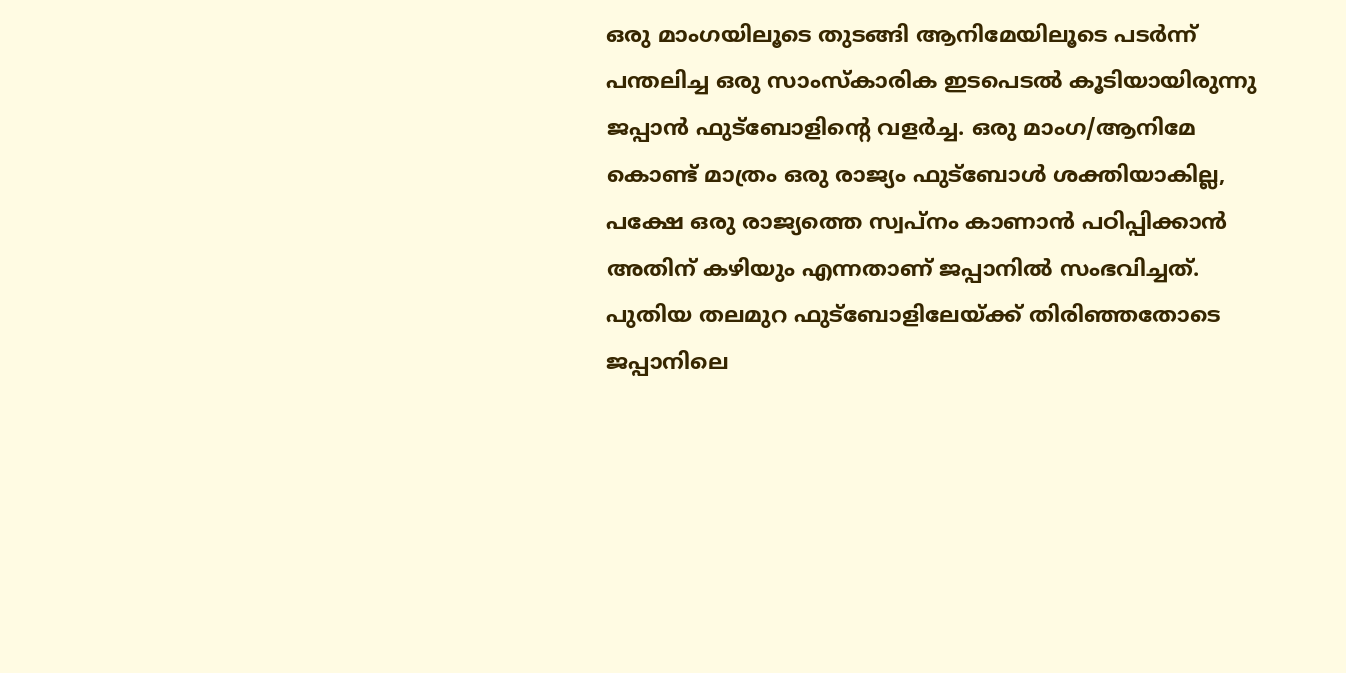ഒരു മാംഗയിലൂടെ തുടങ്ങി ആനിമേയിലൂടെ പടർന്ന് പന്തലിച്ച ഒരു സാംസ്കാരിക ഇടപെടൽ കൂടിയായിരുന്നു ജപ്പാൻ ഫുട്ബോളിൻ്റെ വളർച്ച. ഒരു മാംഗ/ആനിമേ കൊണ്ട് മാത്രം ഒരു രാജ്യം ഫുട്ബോൾ ശക്തിയാകില്ല, പക്ഷേ ഒരു രാജ്യത്തെ സ്വപ്നം കാണാൻ പഠിപ്പിക്കാൻ അതിന് കഴിയും എന്നതാണ് ജപ്പാനിൽ സംഭവിച്ചത്. പുതിയ തലമുറ ഫുട്ബോളിലേയ്ക്ക് തിരിഞ്ഞതോടെ ജപ്പാനിലെ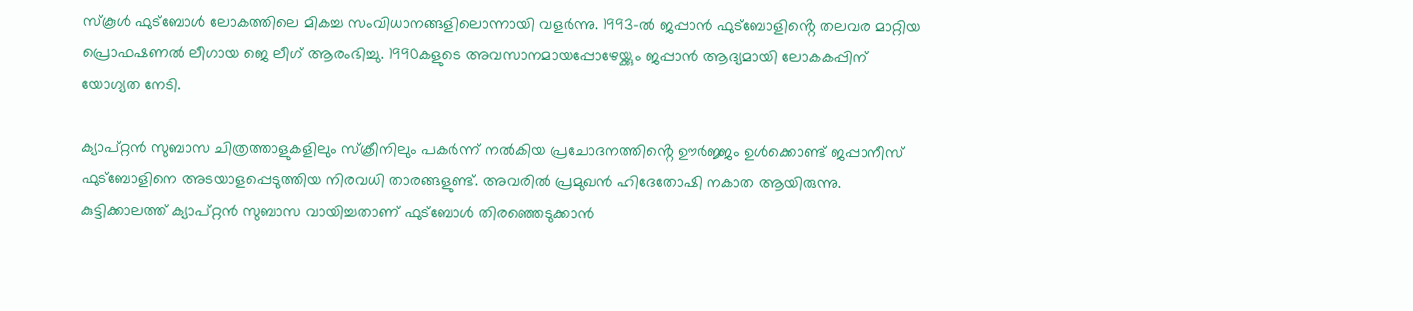സ്കൂൾ ഫുട്ബോൾ ലോകത്തിലെ മികച്ച സംവിധാനങ്ങളിലൊന്നായി വളർന്നു. 1993-ൽ ജപ്പാൻ ഫുട്ബോളിൻ്റെ തലവര മാറ്റിയ പ്രൊഫഷണൽ ലീഗായ ജെ ലീഗ് ആരംഭിച്ചു. 1990കളുടെ അവസാനമായപ്പോഴേയ്ക്കും ജപ്പാൻ ആദ്യമായി ലോകകപ്പിന് യോഗ്യത നേടി.

ക്യാപ്റ്റൻ സുബാസ ചിത്രത്താളുകളിലും സ്ക്രീനിലും പകർന്ന് നൽകിയ പ്രചോദനത്തിൻ്റെ ഊർജ്ജം ഉൾക്കൊണ്ട് ജപ്പാനീസ് ഫുട്ബോളിനെ അടയാളപ്പെടുത്തിയ നിരവധി താരങ്ങളുണ്ട്. അവരിൽ പ്രമുഖൻ ഹിദേതോഷി നകാത ആയിരുന്നു. കുട്ടിക്കാലത്ത് ക്യാപ്റ്റൻ സുബാസ വായിച്ചതാണ് ഫുട്ബോൾ തിരഞ്ഞെടുക്കാൻ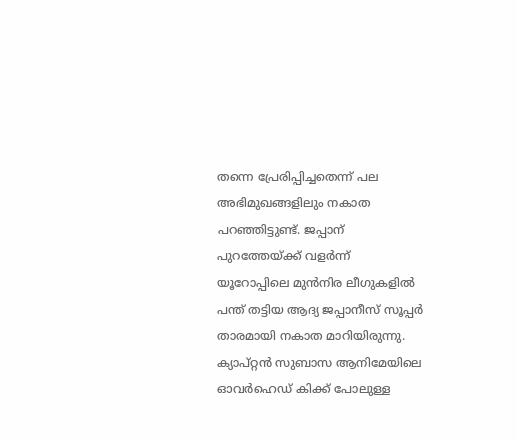തന്നെ പ്രേരിപ്പിച്ചതെന്ന് പല അഭിമുഖങ്ങളിലും നകാത പറഞ്ഞിട്ടുണ്ട്. ജപ്പാന് പുറത്തേയ്ക്ക് വളർന്ന് യൂറോപ്പിലെ മുൻനിര ലീഗുകളിൽ പന്ത് തട്ടിയ ആദ്യ ജപ്പാനീസ് സൂപ്പർ താരമായി നകാത മാറിയിരുന്നു. ക്യാപ്റ്റൻ സുബാസ ആനിമേയിലെ ഓവർഹെഡ് കിക്ക് പോലുള്ള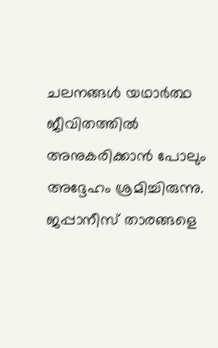ചലനങ്ങൾ യഥാർത്ഥ ജീവിതത്തിൽ അനുകരിക്കാൻ പോലും അദ്ദേഹം ശ്രമിച്ചിരുന്നു. ജപ്പാനീസ് താരങ്ങളെ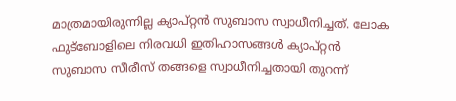മാത്രമായിരുന്നില്ല ക്യാപ്റ്റൻ സുബാസ സ്വാധീനിച്ചത്. ലോക ഫുട്ബോളിലെ നിരവധി ഇതിഹാസങ്ങൾ ക്യാപ്റ്റൻ സുബാസ സീരീസ് തങ്ങളെ സ്വാധീനിച്ചതായി തുറന്ന്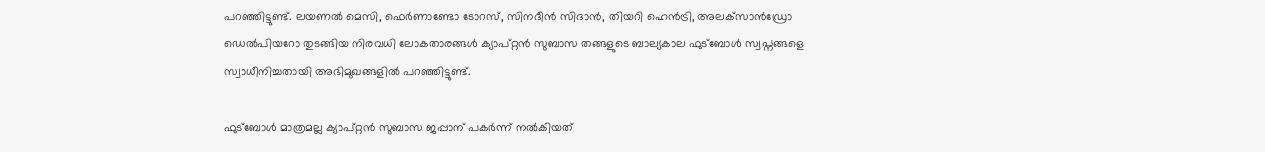പറഞ്ഞിട്ടുണ്ട്. ലയണൽ മെസി, ഫെർണാണ്ടോ ടോറസ്, സിനദീൻ സിദാൻ, തിയറി ഹെൻട്രി, അലക്‌സാൻഡ്രോ ഡെൽപിയറോ തുടങ്ങിയ നിരവധി ലോകതാരങ്ങൾ ക്യാപ്റ്റൻ സുബാസ തങ്ങളുടെ ബാല്യകാല ഫുട്ബോൾ സ്വപ്നങ്ങളെ സ്വാധീനിച്ചതായി അഭിമുഖങ്ങളിൽ പറഞ്ഞിട്ടുണ്ട്.

ഫുട്ബോൾ മാത്രമല്ല ക്യാപ്റ്റൻ സുബാസ ജപ്പാന് പകർന്ന് നൽകിയത്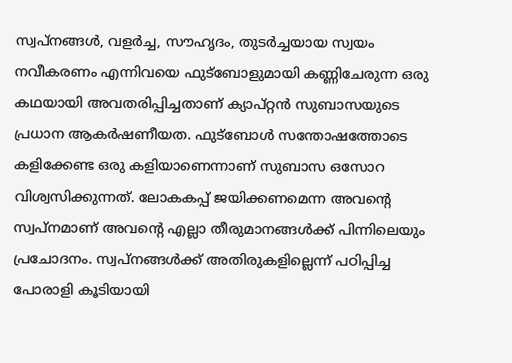സ്വപ്നങ്ങൾ, വളർച്ച, സൗഹൃദം, തുടർച്ചയായ സ്വയം നവീകരണം എന്നിവയെ ഫുട്ബോളുമായി കണ്ണിചേരുന്ന ഒരു കഥയായി അവതരിപ്പിച്ചതാണ് ക്യാപ്റ്റൻ സുബാസയുടെ പ്രധാന ആകർഷണീയത. ഫുട്ബോൾ സന്തോഷത്തോടെ കളിക്കേണ്ട ഒരു കളിയാണെന്നാണ് സുബാസ ഒസോറ വിശ്വസിക്കുന്നത്. ലോകകപ്പ് ജയിക്കണമെന്ന അവന്റെ സ്വപ്നമാണ് അവൻ്റെ എല്ലാ തീരുമാനങ്ങൾക്ക് പിന്നിലെയും പ്രചോദനം. സ്വപ്നങ്ങൾക്ക് അതിരുകളില്ലെന്ന് പഠിപ്പിച്ച പോരാളി കൂടിയായി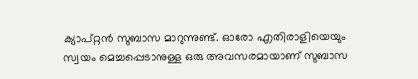ക്യാപ്റ്റൻ സുബാസ മാറുന്നുണ്ട്. ഓരോ എതിരാളിയെയും സ്വയം മെച്ചപ്പെടാനുള്ള ഒരു അവസരമായാണ് സുബാസ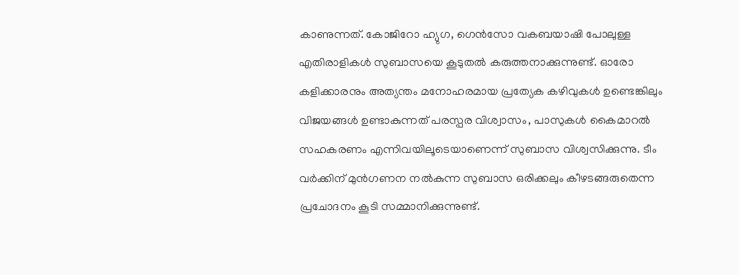കാണുന്നത്. കോജി‌റോ ഹ്യുഗ, ഗെൻസോ വകബയാഷി പോലുള്ള എതിരാളികൾ സുബാസയെ കൂടുതൽ കരുത്തനാക്കുന്നുണ്ട്. ഓരോ കളിക്കാരനും അത്യന്തം മനോഹരമായ പ്രത്യേക കഴിവുകൾ ഉണ്ടെങ്കിലും വിജയങ്ങൾ ഉണ്ടാകുന്നത് പരസ്പര വിശ്വാസം, പാസുകൾ കൈമാറൽ സഹകരണം എന്നിവയിലൂടെയാണെന്ന് സുബാസ വിശ്വസിക്കുന്നു. ടീം വർക്കിന് മുൻഗണന നൽകുന്ന സുബാസ ഒരിക്കലും കീഴടങ്ങരുതെന്ന പ്രചോദനം കൂടി സമ്മാനിക്കുന്നുണ്ട്.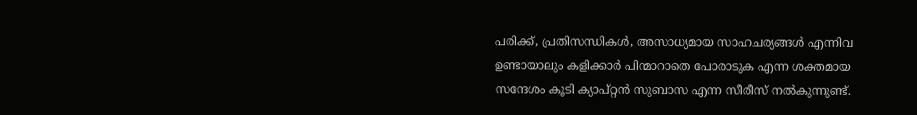പരിക്ക്, പ്രതിസന്ധികൾ, അസാധ്യമായ സാഹചര്യങ്ങൾ എന്നിവ ഉണ്ടായാലും കളിക്കാർ പിന്മാറാതെ പോരാടുക എന്ന ശക്തമായ സന്ദേശം കൂടി ക്യാപ്റ്റൻ സുബാസ എന്ന സീരീസ് നൽകുന്നുണ്ട്.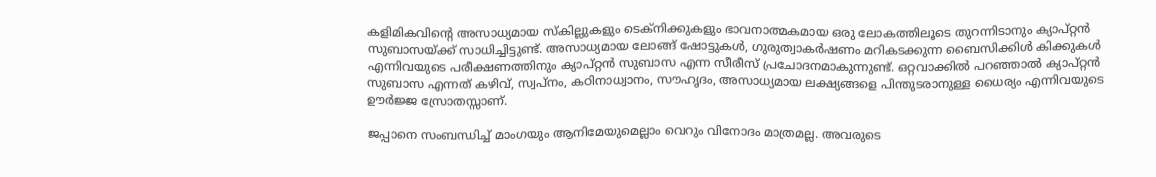കളിമികവിൻ്റെ അസാധ്യമായ സ്കില്ലുകളും ടെക്നിക്കുകളും ഭാവനാത്മകമായ ഒരു ലോകത്തിലൂടെ തുറന്നിടാനും ക്യാപ്റ്റൻ സുബാസയ്ക്ക് സാധിച്ചിട്ടുണ്ട്. അസാധ്യമായ ലോങ്ങ് ഷോട്ടുകൾ, ഗുരുത്വാകർഷണം മറികടക്കുന്ന ബൈസിക്കിൾ കിക്കുകൾ എന്നിവയുടെ പരീക്ഷണത്തിനും ക്യാപ്റ്റൻ സുബാസ എന്ന സീരീസ് പ്രചോദനമാകുന്നുണ്ട്. ഒറ്റവാക്കിൽ പറഞ്ഞാൽ ക്യാപ്റ്റൻ സുബാസ എന്നത് കഴിവ്, സ്വപ്നം, കഠിനാധ്വാനം, സൗഹൃദം, അസാധ്യമായ ലക്ഷ്യങ്ങളെ പിന്തുടരാനുള്ള ധൈര്യം എന്നിവയുടെ ഊർജ്ജ സ്രോതസ്സാണ്.

ജപ്പാനെ സംബന്ധിച്ച് മാംഗയും ആനിമേയുമെല്ലാം വെറും വിനോദം മാത്രമല്ല. അവരുടെ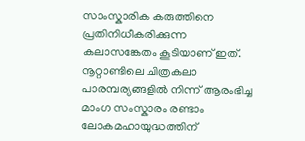സാംസ്കാരിക കരുത്തിനെ പ്രതിനിധീകരിക്കുന്ന കലാസങ്കേതം കൂടിയാണ് ഇത്. നൂറ്റാണ്ടിലെ ചിത്രകലാ പാരമ്പര്യങ്ങളിൽ നിന്ന് ആരംഭിച്ച മാംഗ സംസ്കാരം രണ്ടാം ലോകമഹായുദ്ധത്തിന്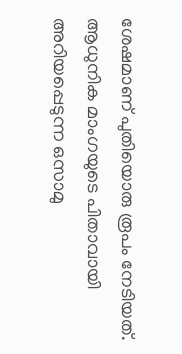ശേഷമാണ് പുതിയൊരു രൂപം നേടിയത്. ആധുനിക മാംഗയുടെ പിതാവായി അറിയപ്പെടുന്ന ഒസാമു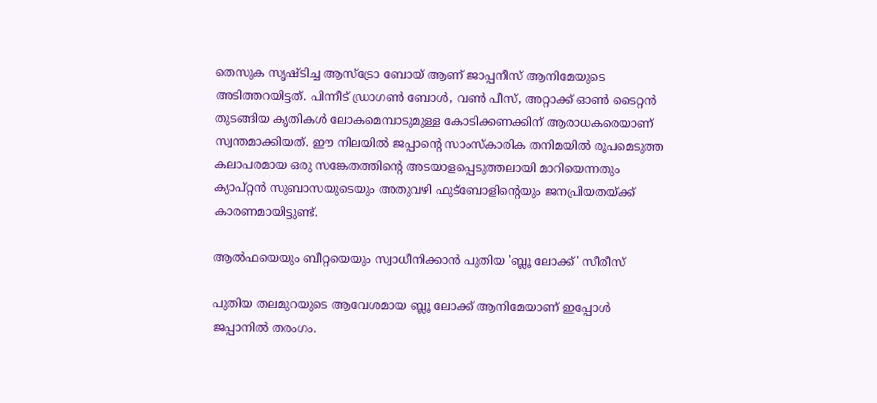തെസുക സൃഷ്ടിച്ച ആസ്ട്രോ ബോയ് ആണ് ജാപ്പനീസ് ആനിമേയുടെ അടിത്തറയിട്ടത്. പിന്നീട് ഡ്രാഗൺ ബോൾ, വൺ പീസ്, അറ്റാക്ക് ഓൺ ടൈറ്റൻ തുടങ്ങിയ കൃതികൾ ലോകമെമ്പാടുമുള്ള കോടിക്കണക്കിന് ആരാധകരെയാണ് സ്വന്തമാക്കിയത്. ഈ നിലയിൽ ജപ്പാൻ്റെ സാംസ്കാരിക തനിമയിൽ രൂപമെടുത്ത കലാപരമായ ഒരു സങ്കേതത്തിൻ്റെ അടയാളപ്പെടുത്തലായി മാറിയെന്നതും ക്യാപ്റ്റൻ സുബാസയുടെയും അതുവഴി ഫുട്ബോളിൻ്റെയും ജനപ്രിയതയ്ക്ക് കാരണമായിട്ടുണ്ട്.

ആൽഫയെയും ബീറ്റയെയും സ്വാധീനിക്കാൻ പുതിയ 'ബ്ലൂ ലോക്ക്' സീരീസ്

പുതിയ തലമുറയുടെ ആവേശമായ ബ്ലൂ ലോക്ക് ആനിമേയാണ് ഇപ്പോൾ ജപ്പാനിൽ തരംഗം.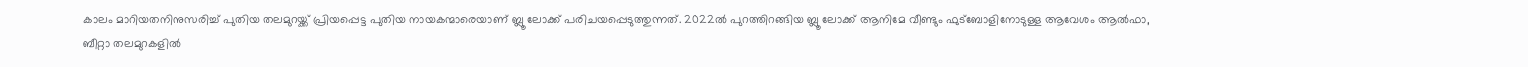കാലം മാറിയതനിനുസരിച്ച് പുതിയ തലമുറയ്ക്ക് പ്രിയപ്പെട്ട പുതിയ നായകന്മാരെയാണ് ബ്ലൂ ലോക്ക് പരിചയപ്പെടുത്തുന്നത്. 2022ൽ പുറത്തിറങ്ങിയ ബ്ലൂ ലോക്ക് ആനിമേ വീണ്ടും ഫുട്ബോളിനോടുള്ള ആവേശം ആൽഫാ, ബീറ്റാ തലമുറകളിൽ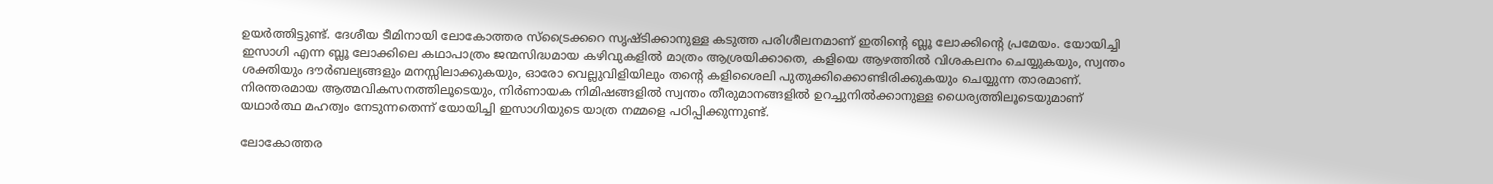ഉയർത്തിട്ടുണ്ട്. ദേശീയ ടീമിനായി ലോകോത്തര സ്ട്രൈക്കറെ സൃഷ്ടിക്കാനുള്ള കടുത്ത പരിശീലനമാണ് ഇതിന്റെ ബ്ലൂ ലോക്കിൻ്റെ പ്രമേയം. യോയിച്ചി ഇസാഗി എന്ന ബ്ലൂ ലോക്കിലെ കഥാപാത്രം ജന്മസിദ്ധമായ കഴിവുകളിൽ മാത്രം ആശ്രയിക്കാതെ, കളിയെ ആഴത്തിൽ വിശകലനം ചെയ്യുകയും, സ്വന്തം ശക്തിയും ദൗർബല്യങ്ങളും മനസ്സിലാക്കുകയും, ഓരോ വെല്ലുവിളിയിലും തന്റെ കളിശൈലി പുതുക്കിക്കൊണ്ടിരിക്കുകയും ചെയ്യുന്ന താരമാണ്. നിരന്തരമായ ആത്മവികസനത്തിലൂടെയും, നിർണായക നിമിഷങ്ങളിൽ സ്വന്തം തീരുമാനങ്ങളിൽ ഉറച്ചുനിൽക്കാനുള്ള ധൈര്യത്തിലൂടെയുമാണ് യഥാർത്ഥ മഹത്വം നേടുന്നതെന്ന് യോയിച്ചി ഇസാഗിയുടെ യാത്ര നമ്മളെ പഠിപ്പിക്കുന്നുണ്ട്.

ലോകോത്തര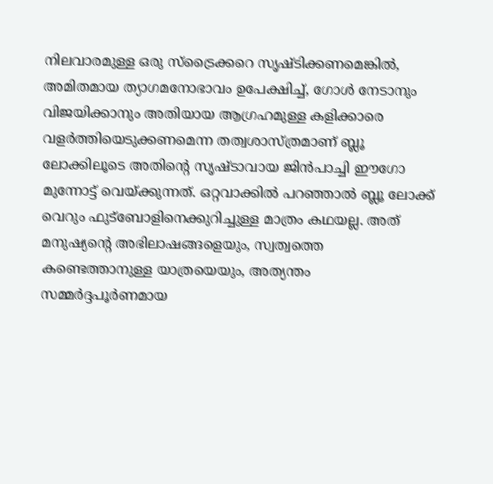നിലവാരമുള്ള ഒരു സ്‌ട്രൈക്കറെ സൃഷ്ടിക്കണമെങ്കിൽ, അമിതമായ ത്യാഗമനോഭാവം ഉപേക്ഷിച്ച്, ഗോൾ നേടാനും വിജയിക്കാനും അതിയായ ആഗ്രഹമുള്ള കളിക്കാരെ വളർത്തിയെടുക്കണമെന്ന തത്വശാസ്ത്രമാണ് ബ്ലൂ ലോക്കിലൂടെ അതിൻ്റെ സൃഷ്ടാവായ ജിൻപാച്ചി ഈഗോ മുന്നോട്ട് വെയ്ക്കുന്നത്. ഒറ്റവാക്കിൽ പറഞ്ഞാൽ ബ്ലൂ ലോക്ക് വെറും ഫുട്ബോളിനെക്കുറിച്ചുള്ള മാത്രം കഥയല്ല. അത് മനുഷ്യന്റെ അഭിലാഷങ്ങളെയും, സ്വത്വത്തെ കണ്ടെത്താനുള്ള യാത്രയെയും, അത്യന്തം സമ്മർദ്ദപൂർണമായ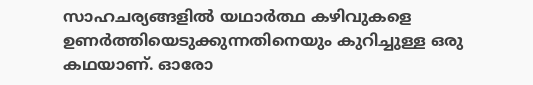സാഹചര്യങ്ങളിൽ യഥാർത്ഥ കഴിവുകളെ ഉണർത്തിയെടുക്കുന്നതിനെയും കുറിച്ചുള്ള ഒരു കഥയാണ്. ഓരോ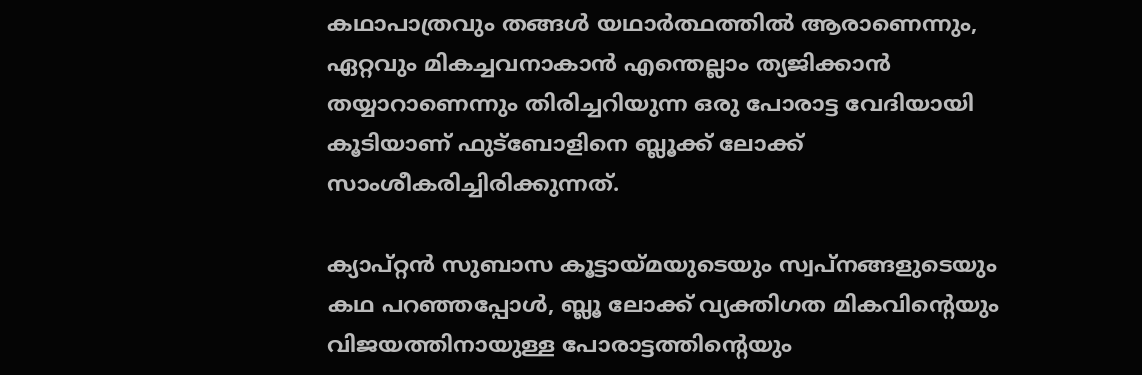കഥാപാത്രവും തങ്ങൾ യഥാർത്ഥത്തിൽ ആരാണെന്നും, ഏറ്റവും മികച്ചവനാകാൻ എന്തെല്ലാം ത്യജിക്കാൻ തയ്യാറാണെന്നും തിരിച്ചറിയുന്ന ഒരു പോരാട്ട വേദിയായി കൂടിയാണ് ഫുട്ബോളിനെ ബ്ലൂക്ക് ലോക്ക് സാംശീകരിച്ചിരിക്കുന്നത്.

ക്യാപ്റ്റൻ സുബാസ കൂട്ടായ്മയുടെയും സ്വപ്നങ്ങളുടെയും കഥ പറഞ്ഞപ്പോൾ, ബ്ലൂ ലോക്ക് വ്യക്തിഗത മികവിന്റെയും വിജയത്തിനായുള്ള പോരാട്ടത്തിന്റെയും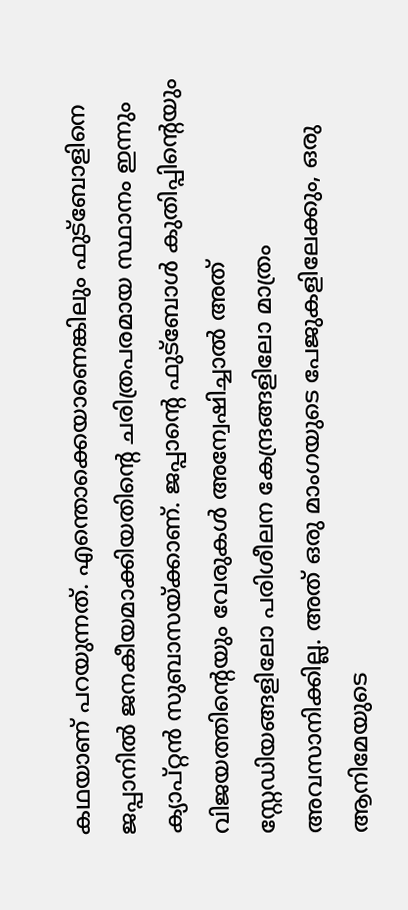കഥയാണ് പറയുന്നത്. എന്തൊക്കെയാണെങ്കിലും ഫുട്ബോളിനെ ജപ്പാനിൽ ജനകീയമാക്കിയതിൻ്റെ ചരിത്രപരമായ സ്ഥാനം ഇന്നും ക്യാപ്റ്റൻ സുബാസയ്ക്കാണ്. ജപ്പാൻ്റെ ഫുട്ബോൾ കുതിപ്പിൻ്റെയും വിജയത്തിന്റെയും വേരുകൾ അന്വേഷിച്ചാൽ അത് സ്റ്റേഡിയങ്ങളിലോ പരിശീലന കേന്ദ്രങ്ങളിലോ മാത്രം അവസാനിക്കില്ല. അത് ഒരു മാംഗയുടെ പേജുകളിലേക്കും, ഒരു ആനിമേയുടെ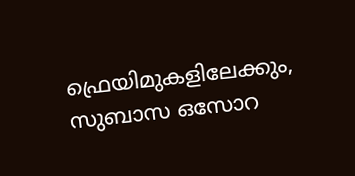ഫ്രെയിമുകളിലേക്കും, സുബാസ ഒസോറ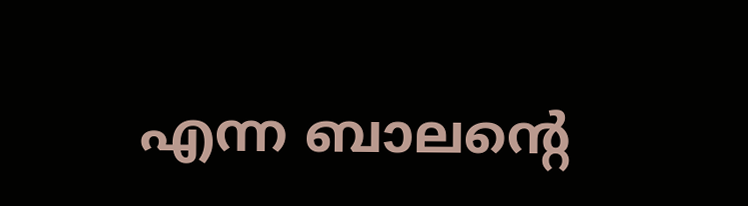എന്ന ബാലന്റെ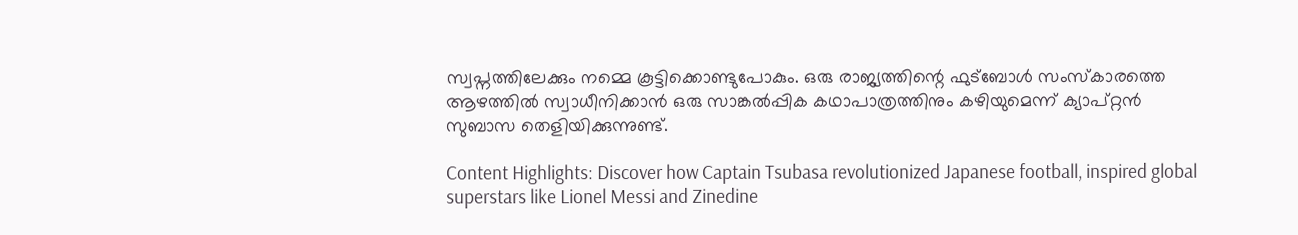സ്വപ്നത്തിലേക്കും നമ്മെ കൂട്ടിക്കൊണ്ടുപോകും. ഒരു രാജ്യത്തിന്റെ ഫുട്ബോൾ സംസ്കാരത്തെ ആഴത്തിൽ സ്വാധീനിക്കാൻ ഒരു സാങ്കൽപ്പിക കഥാപാത്രത്തിനും കഴിയുമെന്ന് ക്യാപ്റ്റൻ സുബാസ തെളിയിക്കുന്നുണ്ട്.

Content Highlights: Discover how Captain Tsubasa revolutionized Japanese football, inspired global superstars like Lionel Messi and Zinedine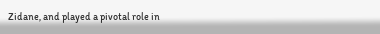Zidane, and played a pivotal role in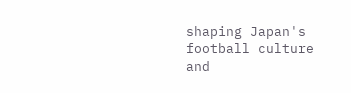shaping Japan's football culture and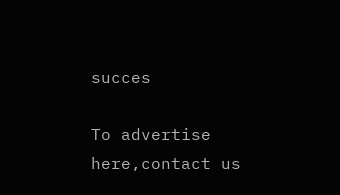succes

To advertise here,contact us